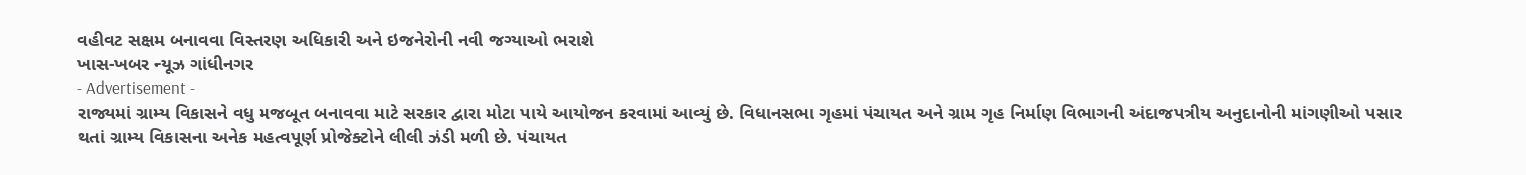વહીવટ સક્ષમ બનાવવા વિસ્તરણ અધિકારી અને ઇજનેરોની નવી જગ્યાઓ ભરાશે
ખાસ-ખબર ન્યૂઝ ગાંધીનગર
- Advertisement -
રાજ્યમાં ગ્રામ્ય વિકાસને વધુ મજબૂત બનાવવા માટે સરકાર દ્વારા મોટા પાયે આયોજન કરવામાં આવ્યું છે. વિધાનસભા ગૃહમાં પંચાયત અને ગ્રામ ગૃહ નિર્માણ વિભાગની અંદાજપત્રીય અનુદાનોની માંગણીઓ પસાર થતાં ગ્રામ્ય વિકાસના અનેક મહત્વપૂર્ણ પ્રોજેક્ટોને લીલી ઝંડી મળી છે. પંચાયત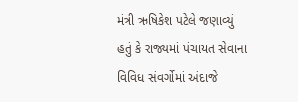મંત્રી ઋષિકેશ પટેલે જણાવ્યું હતું કે રાજ્યમાં પંચાયત સેવાના વિવિધ સંવર્ગોમાં અંદાજે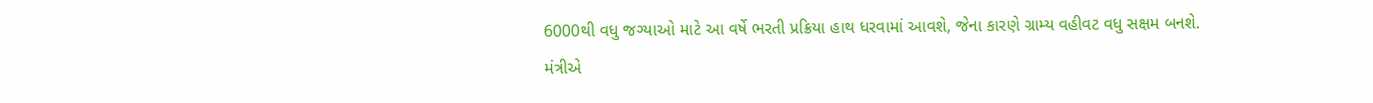6000થી વધુ જગ્યાઓ માટે આ વર્ષે ભરતી પ્રક્રિયા હાથ ધરવામાં આવશે, જેના કારણે ગ્રામ્ય વહીવટ વધુ સક્ષમ બનશે.
મંત્રીએ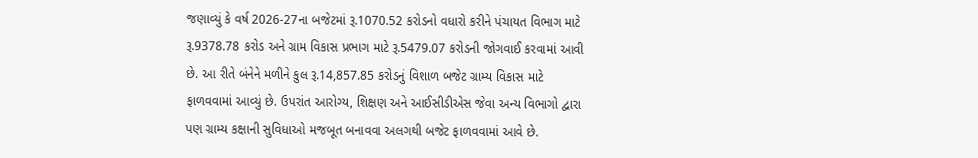જણાવ્યું કે વર્ષ 2026-27ના બજેટમાં રૂ.1070.52 કરોડનો વધારો કરીને પંચાયત વિભાગ માટે રૂ.9378.78 કરોડ અને ગ્રામ વિકાસ પ્રભાગ માટે રૂ.5479.07 કરોડની જોગવાઈ કરવામાં આવી છે. આ રીતે બંનેને મળીને કુલ રૂ.14,857.85 કરોડનું વિશાળ બજેટ ગ્રામ્ય વિકાસ માટે ફાળવવામાં આવ્યું છે. ઉપરાંત આરોગ્ય, શિક્ષણ અને આઈસીડીએસ જેવા અન્ય વિભાગો દ્વારા પણ ગ્રામ્ય કક્ષાની સુવિધાઓ મજબૂત બનાવવા અલગથી બજેટ ફાળવવામાં આવે છે.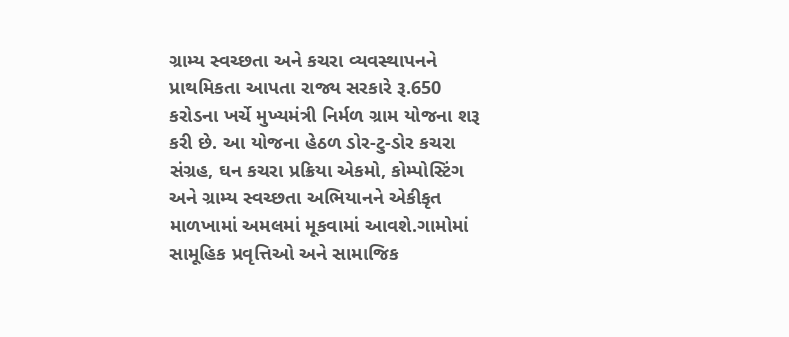ગ્રામ્ય સ્વચ્છતા અને કચરા વ્યવસ્થાપનને પ્રાથમિકતા આપતા રાજ્ય સરકારે રૂ.650 કરોડના ખર્ચે મુખ્યમંત્રી નિર્મળ ગ્રામ યોજના શરૂ કરી છે. આ યોજના હેઠળ ડોર-ટુ-ડોર કચરા સંગ્રહ, ઘન કચરા પ્રક્રિયા એકમો, કોમ્પોસ્ટિંગ અને ગ્રામ્ય સ્વચ્છતા અભિયાનને એકીકૃત માળખામાં અમલમાં મૂકવામાં આવશે.ગામોમાં સામૂહિક પ્રવૃત્તિઓ અને સામાજિક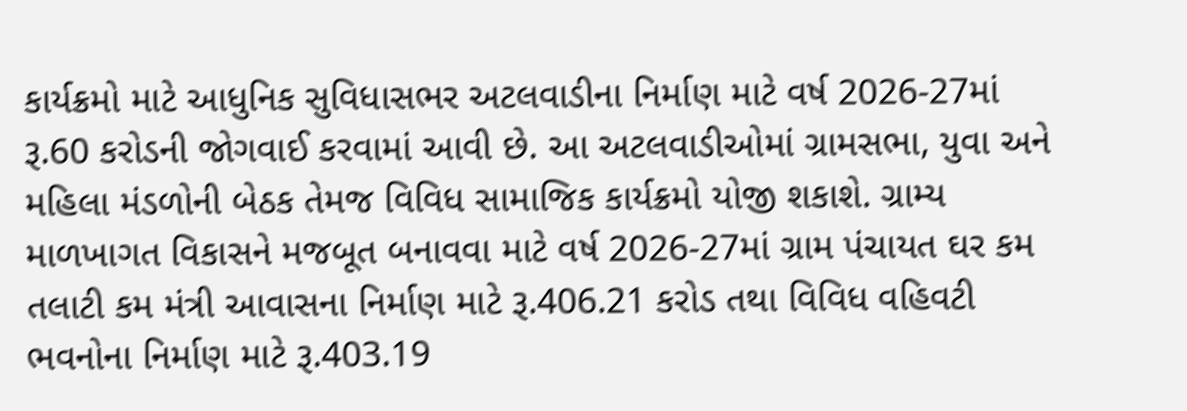કાર્યક્રમો માટે આધુનિક સુવિધાસભર અટલવાડીના નિર્માણ માટે વર્ષ 2026-27માં રૂ.60 કરોડની જોગવાઈ કરવામાં આવી છે. આ અટલવાડીઓમાં ગ્રામસભા, યુવા અને મહિલા મંડળોની બેઠક તેમજ વિવિધ સામાજિક કાર્યક્રમો યોજી શકાશે. ગ્રામ્ય માળખાગત વિકાસને મજબૂત બનાવવા માટે વર્ષ 2026-27માં ગ્રામ પંચાયત ઘર કમ તલાટી કમ મંત્રી આવાસના નિર્માણ માટે રૂ.406.21 કરોડ તથા વિવિધ વહિવટી ભવનોના નિર્માણ માટે રૂ.403.19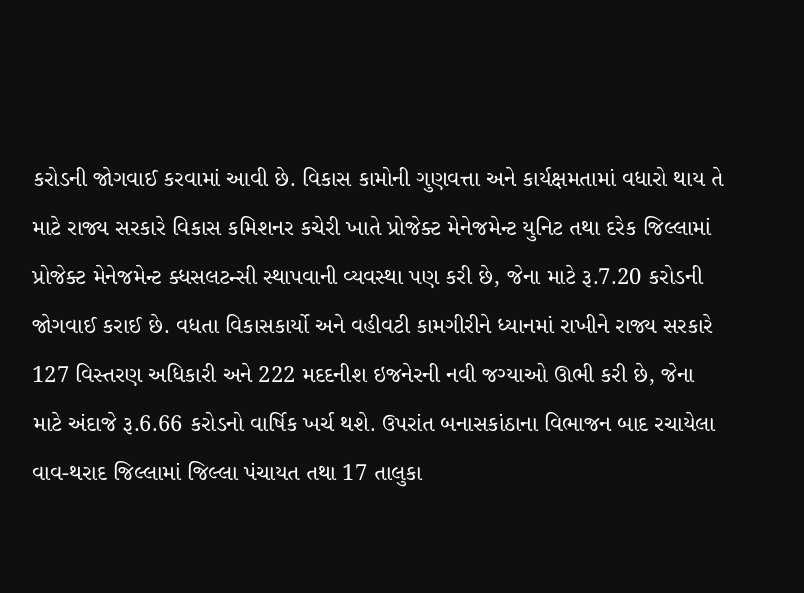કરોડની જોગવાઈ કરવામાં આવી છે. વિકાસ કામોની ગુણવત્તા અને કાર્યક્ષમતામાં વધારો થાય તે માટે રાજ્ય સરકારે વિકાસ કમિશનર કચેરી ખાતે પ્રોજેક્ટ મેનેજમેન્ટ યુનિટ તથા દરેક જિલ્લામાં પ્રોજેક્ટ મેનેજમેન્ટ ક્ધસલટન્સી સ્થાપવાની વ્યવસ્થા પણ કરી છે, જેના માટે રૂ.7.20 કરોડની જોગવાઈ કરાઈ છે. વધતા વિકાસકાર્યો અને વહીવટી કામગીરીને ધ્યાનમાં રાખીને રાજ્ય સરકારે 127 વિસ્તરણ અધિકારી અને 222 મદદનીશ ઇજનેરની નવી જગ્યાઓ ઊભી કરી છે, જેના માટે અંદાજે રૂ.6.66 કરોડનો વાર્ષિક ખર્ચ થશે. ઉપરાંત બનાસકાંઠાના વિભાજન બાદ રચાયેલા વાવ-થરાદ જિલ્લામાં જિલ્લા પંચાયત તથા 17 તાલુકા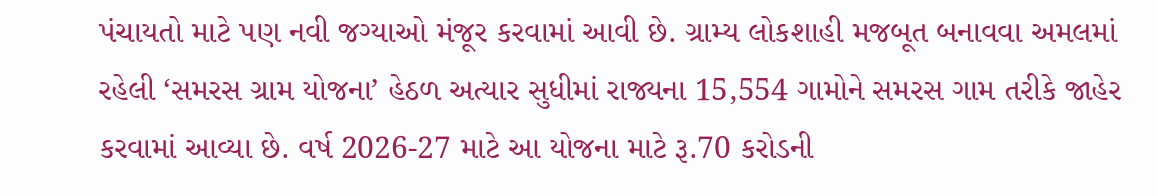પંચાયતો માટે પણ નવી જગ્યાઓ મંજૂર કરવામાં આવી છે. ગ્રામ્ય લોકશાહી મજબૂત બનાવવા અમલમાં રહેલી ‘સમરસ ગ્રામ યોજના’ હેઠળ અત્યાર સુધીમાં રાજ્યના 15,554 ગામોને સમરસ ગામ તરીકે જાહેર કરવામાં આવ્યા છે. વર્ષ 2026-27 માટે આ યોજના માટે રૂ.70 કરોડની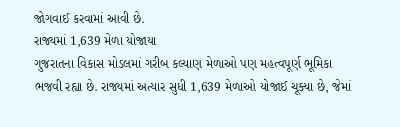જોગવાઈ કરવામાં આવી છે.
રાજ્યમાં 1,639 મેળા યોજાયા
ગુજરાતના વિકાસ મોડલમાં ગરીબ કલ્યાણ મેળાઓ પણ મહત્વપૂર્ણ ભૂમિકા ભજવી રહ્યા છે. રાજ્યમાં અત્યાર સુધી 1,639 મેળાઓ યોજાઈ ચૂક્યા છે, જેમાં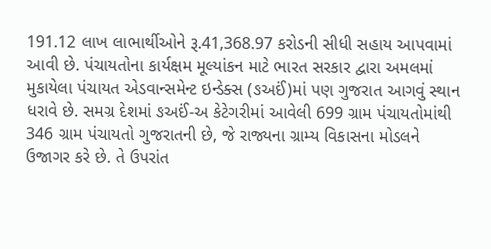191.12 લાખ લાભાર્થીઓને રૂ.41,368.97 કરોડની સીધી સહાય આપવામાં આવી છે. પંચાયતોના કાર્યક્ષમ મૂલ્યાંકન માટે ભારત સરકાર દ્વારા અમલમાં મુકાયેલા પંચાયત એડવાન્સમેન્ટ ઇન્ડેક્સ (ઙઅઈં)માં પણ ગુજરાત આગવું સ્થાન ધરાવે છે. સમગ્ર દેશમાં ઙઅઈં-અ કેટેગરીમાં આવેલી 699 ગ્રામ પંચાયતોમાંથી 346 ગ્રામ પંચાયતો ગુજરાતની છે, જે રાજ્યના ગ્રામ્ય વિકાસના મોડલને ઉજાગર કરે છે. તે ઉપરાંત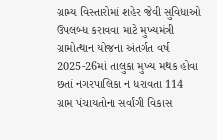ગ્રામ્ય વિસ્તારોમાં શહેર જેવી સુવિધાઓ ઉપલબ્ધ કરાવવા માટે મુખ્યમંત્રી ગ્રામોત્થાન યોજના અંતર્ગત વર્ષ 2025-26માં તાલુકા મુખ્ય મથક હોવા છતાં નગરપાલિકા ન ધરાવતા 114 ગ્રામ પંચાયતોના સર્વાંગી વિકાસ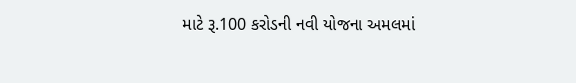માટે રૂ.100 કરોડની નવી યોજના અમલમાં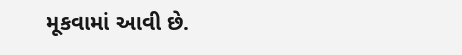મૂકવામાં આવી છે.